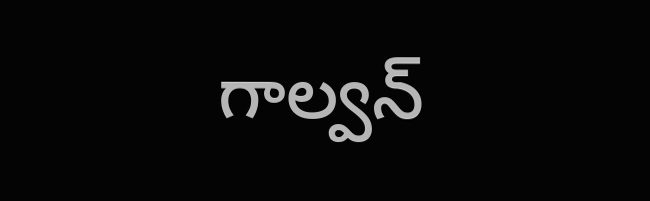గాల్వన్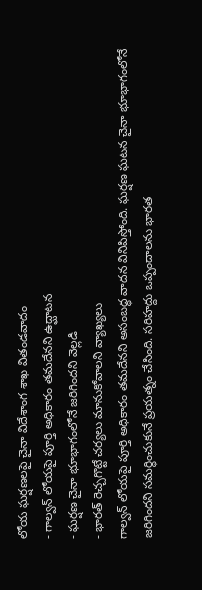లోయ ఘర్షణలపై చైనా విదేశాంగ శాఖ వితండవాదం
- గాల్వన్ లోయపై పూర్తి అధికారం తమదేనని ఉద్ఘాటన
- ఘర్షణ చైనా భూభాగంలోనే జరిగిందని వెల్లడి
- భారత్ రెచ్చగొట్టే చర్యలు మానుకోవాలని వ్యాఖ్యలు
గాల్వన్ లోయపై పూర్తి అధికారం తమదేనని అసంబద్ధ వాదన వినిపిస్తోంది. ఘర్షణ ఘటన చైనా భూభాగంలోనే జరిగిందని సమర్థించుకునే ప్రయత్నం చేసింది. సరిహద్దు ఒప్పందాలను భారత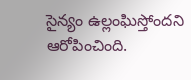సైన్యం ఉల్లంఘిస్తోందని ఆరోపించింది.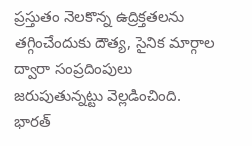ప్రస్తుతం నెలకొన్న ఉద్రిక్తతలను తగ్గించేందుకు దౌత్య, సైనిక మార్గాల ద్వారా సంప్రదింపులు జరుపుతున్నట్టు వెల్లడించింది. భారత్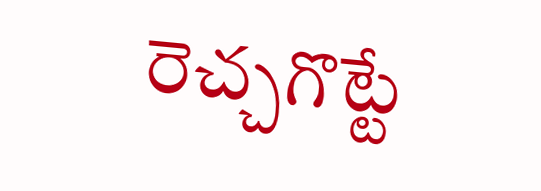రెచ్చగొట్టే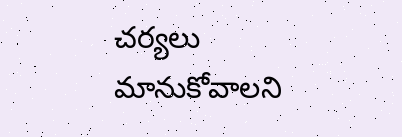చర్యలు మానుకోవాలని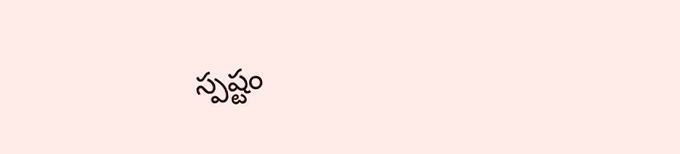స్పష్టం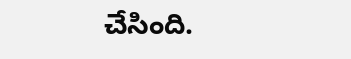చేసింది.